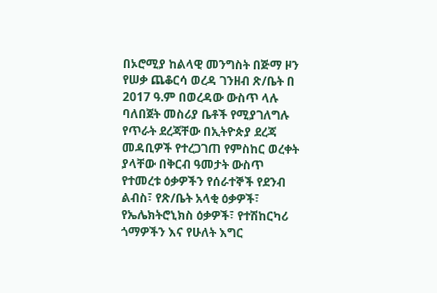በኦሮሚያ ከልላዊ መንግስት በጅማ ዞን የሠቃ ጨቆርሳ ወረዳ ገንዘብ ጽ/ቤት በ 2017 ዓ.ም በወረዳው ውስጥ ላሉ ባለበጀት መስሪያ ቤቶች የሚያገለግሉ የጥራት ደረጃቸው በኢትዮጵያ ደረጃ መዳቢዎች የተረጋገጠ የምስከር ወረቀት ያላቸው በቅርብ ዓመታት ውስጥ የተመረቱ ዕቃዎችን የሰራተኞች የደንብ ልብስ፣ የጽ/ቤት አላቂ ዕቃዎች፣ የኤሌክትሮኒክስ ዕቃዎች፣ የተሽከርካሪ ጎማዎችን እና የሁለት እግር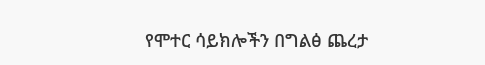የሞተር ሳይክሎችን በግልፅ ጨረታ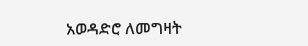አወዳድሮ ለመግዛት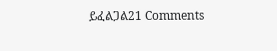ይፈልጋል21 Comments